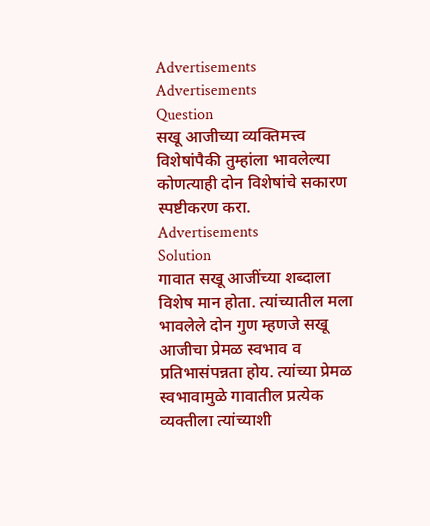Advertisements
Advertisements
Question
सखू आजीच्या व्यक्तिमत्त्व विशेषांपैकी तुम्हांला भावलेल्या कोणत्याही दोन विशेषांचे सकारण स्पष्टीकरण करा.
Advertisements
Solution
गावात सखू आजींच्या शब्दाला विशेष मान होता. त्यांच्यातील मला भावलेले दोन गुण म्हणजे सखू आजीचा प्रेमळ स्वभाव व प्रतिभासंपन्नता होय. त्यांच्या प्रेमळ स्वभावामुळे गावातील प्रत्येक व्यक्तीला त्यांच्याशी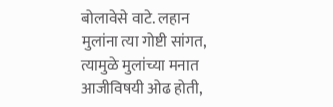बोलावेसे वाटे. लहान मुलांना त्या गोष्टी सांगत, त्यामुळे मुलांच्या मनात आजीविषयी ओढ होती,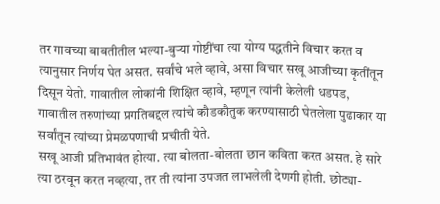तर गावच्या बाबतीतील भल्या-बुऱ्या गोष्टींचा त्या योग्य पद्धतीने विचार करत व त्यानुसार निर्णय घेत असत. सर्वांचे भले व्हावे, असा विचार सखू आजीच्या कृतींतून दिसून येतो. गावातील लोकांनी शिक्षित व्हावे, म्हणून त्यांनी केलेली धडपड, गावातील तरुणांच्या प्रगतिबद्दल त्यांचे कौडकौतुक करण्यासाठी घेतलेला पुढाकार या सर्वांतून त्यांच्या प्रेमळपणाची प्रचीती येते.
सखू आजी प्रतिभावंत होत्या. त्या बोलता-बोलता छान कविता करत असत. हे सारे त्या ठरवून करत नव्हत्या, तर ती त्यांना उपजत लाभलेली देणगी होती. छोट्या-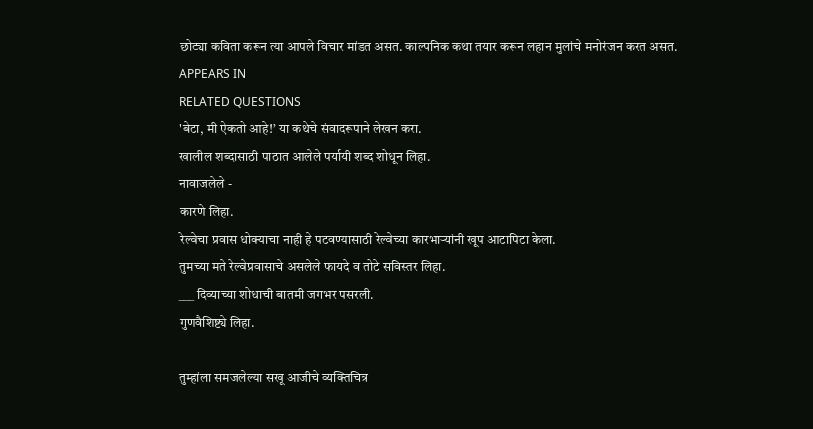छोट्या कविता करून त्या आपले विचार मांडत असत. काल्पनिक कथा तयार करून लहान मुलांचे मनोरंजन करत असत.
APPEARS IN
RELATED QUESTIONS
'बेटा, मी ऐकतो आहे!’ या कथेचे संवादरूपाने लेखन करा.
खालील शब्दासाठी पाठात आलेले पर्यायी शब्द शोधून लिहा.
नावाजलेले -
कारणे लिहा.
रेल्वेचा प्रवास धोक्याचा नाही हे पटवण्यासाठी रेल्वेच्या कारभाऱ्यांनी खूप आटापिटा केला.
तुमच्या मते रेल्वेप्रवासाचे असलेले फायदे व तोटे सविस्तर लिहा.
___ दिव्याच्या शोधाची बातमी जगभर पसरली.
गुणवैशिष्ट्ये लिहा.

तुम्हांला समजलेल्या सखू आजीचे व्यक्तिचित्र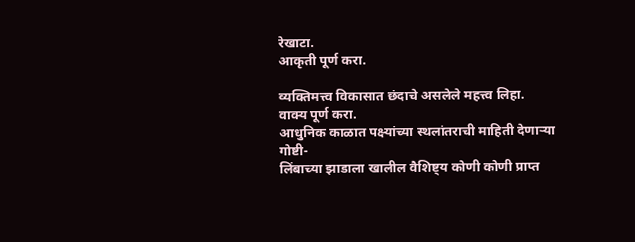रेखाटा.
आकृती पूर्ण करा.

व्यक्तिमत्त्व विकासात छंदाचे असलेले महत्त्व लिहा.
वाक्य पूर्ण करा.
आधुनिक काळात पक्ष्यांच्या स्थलांतराची माहिती देणाऱ्या गोष्टी-
लिंबाच्या झाडाला खालील वैशिष्ट्य कोणी कोणी प्राप्त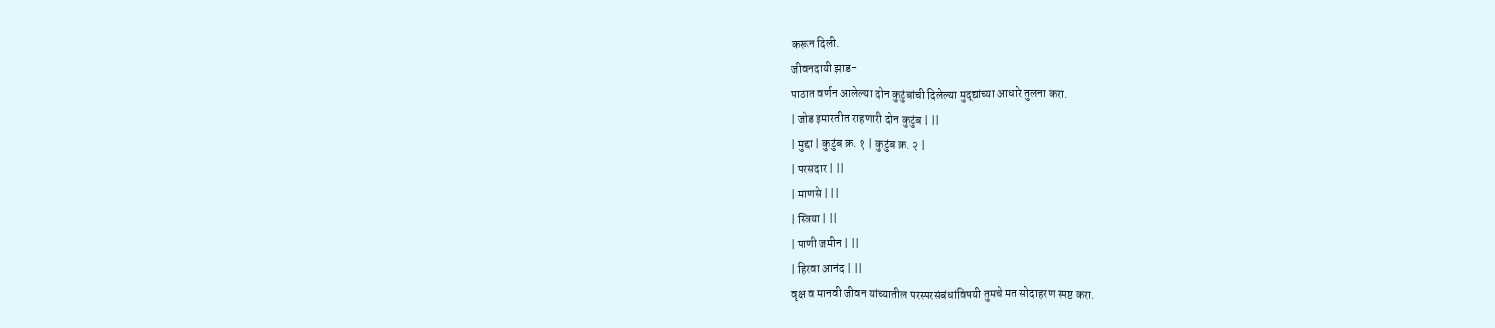करून दिली.
जीवनदायी झाड-
पाठात वर्णन आलेल्या दोन कुटुंबांची दिलेल्या मुद्द्यांच्या आधारे तुलना करा.
| जोड इमारतीत राहणारी दोन कुटुंब | ||
| मुद्दा | कुटुंब क्र. १ | कुटुंब क्र. २ |
| परसदार | ||
| माणसे | ||
| स्त्रिया | ||
| पाणी जमीन | ||
| हिरवा आनंद | ||
वृक्ष व मानवी जीवन यांच्यातील परस्परसंबंधांविषयी तुमचे मत सोदाहरण स्पष्ट करा.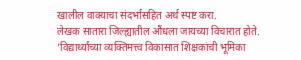खालील वाक्याचा संदर्भासहित अर्थ स्पष्ट करा.
लेखक सातारा जिल्ह्यातील औंधला जायच्या विचारात होते.
‘विद्यार्थ्यांच्या व्यक्तिमत्त्व विकासात शिक्षकांची भूमिका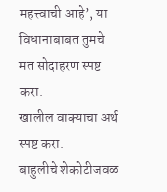महत्त्वाची आहे’, या विधानाबाबत तुमचे मत सोदाहरण स्पष्ट करा.
खालील वाक्याचा अर्थ स्पष्ट करा.
बाहुलीचे शेकोटीजवळ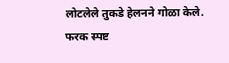लोटलेले तुकडे हेलनने गोळा केले.
फरक स्पष्ट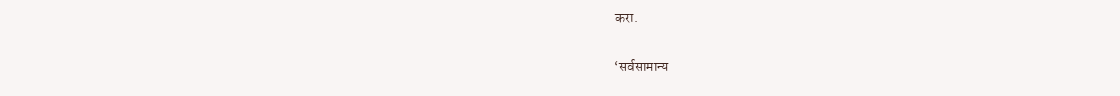करा.

‘सर्वसामान्य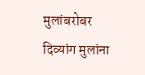मुलांबरोबर दिव्यांग मुलांना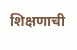शिक्षणाची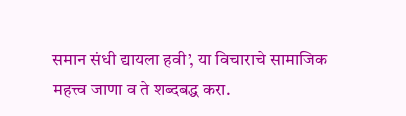समान संधी द्यायला हवी’, या विचाराचे सामाजिक महत्त्व जाणा व ते शब्दबद्ध करा.